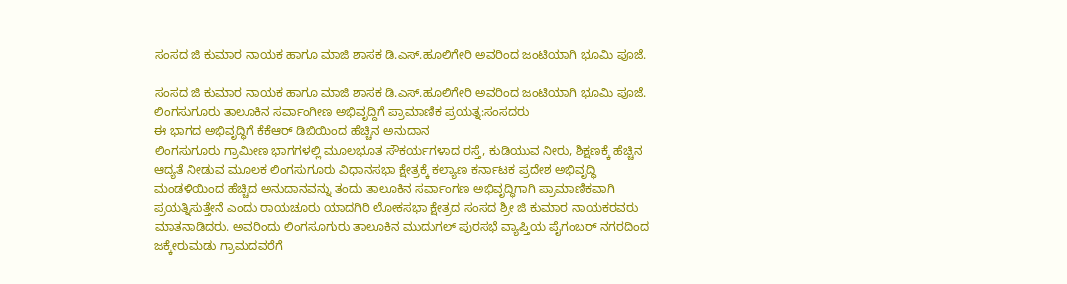ಸಂಸದ ಜಿ ಕುಮಾರ ನಾಯಕ ಹಾಗೂ ಮಾಜಿ ಶಾಸಕ ಡಿ.ಎಸ್.ಹೂಲಿಗೇರಿ ಅವರಿಂದ ಜಂಟಿಯಾಗಿ ಭೂಮಿ ಪೂಜೆ.

ಸಂಸದ ಜಿ ಕುಮಾರ ನಾಯಕ ಹಾಗೂ ಮಾಜಿ ಶಾಸಕ ಡಿ.ಎಸ್.ಹೂಲಿಗೇರಿ ಅವರಿಂದ ಜಂಟಿಯಾಗಿ ಭೂಮಿ ಪೂಜೆ.
ಲಿಂಗಸುಗೂರು ತಾಲೂಕಿನ ಸರ್ವಾಂಗೀಣ ಅಭಿವೃದ್ದಿಗೆ ಪ್ರಾಮಾಣಿಕ ಪ್ರಯತ್ನ:ಸಂಸದರು
ಈ ಭಾಗದ ಅಭಿವೃದ್ಧಿಗೆ ಕೆಕೆಆರ್ ಡಿಬಿಯಿಂದ ಹೆಚ್ಚಿನ ಅನುದಾನ
ಲಿಂಗಸುಗೂರು ಗ್ರಾಮೀಣ ಭಾಗಗಳಲ್ಲಿ ಮೂಲಭೂತ ಸೌಕರ್ಯಗಳಾದ ರಸ್ತೆ, ಕುಡಿಯುವ ನೀರು, ಶಿಕ್ಷಣಕ್ಕೆ ಹೆಚ್ಚಿನ ಆದ್ಯತೆ ನೀಡುವ ಮೂಲಕ ಲಿಂಗಸುಗೂರು ವಿಧಾನಸಭಾ ಕ್ಷೇತ್ರಕ್ಕೆ ಕಲ್ಯಾಣ ಕರ್ನಾಟಕ ಪ್ರದೇಶ ಅಭಿವೃದ್ಧಿ ಮಂಡಳಿಯಿಂದ ಹೆಚ್ಚಿದ ಅನುದಾನವನ್ನು ತಂದು ತಾಲೂಕಿನ ಸರ್ವಾಂಗಣ ಅಭಿವೃದ್ಧಿಗಾಗಿ ಪ್ರಾಮಾಣಿಕವಾಗಿ ಪ್ರಯತ್ನಿಸುತ್ತೇನೆ ಎಂದು ರಾಯಚೂರು ಯಾದಗಿರಿ ಲೋಕಸಭಾ ಕ್ಷೇತ್ರದ ಸಂಸದ ಶ್ರೀ ಜಿ ಕುಮಾರ ನಾಯಕರವರು ಮಾತನಾಡಿದರು. ಅವರಿಂದು ಲಿಂಗಸೂಗುರು ತಾಲೂಕಿನ ಮುದುಗಲ್ ಪುರಸಭೆ ವ್ಯಾಪ್ತಿಯ ಪೈಗಂಬರ್ ನಗರದಿಂದ ಜಕ್ಕೇರುಮಡು ಗ್ರಾಮದವರೆಗೆ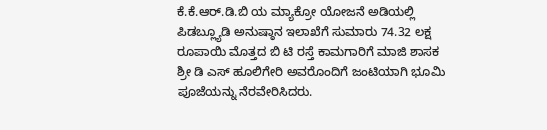ಕೆ.ಕೆ.ಆರ್.ಡಿ.ಬಿ ಯ ಮ್ಯಾಕ್ರೋ ಯೋಜನೆ ಅಡಿಯಲ್ಲಿ ಪಿಡಬ್ಲ್ಯೂಡಿ ಅನುಷ್ಠಾನ ಇಲಾಖೆಗೆ ಸುಮಾರು 74.32 ಲಕ್ಷ ರೂಪಾಯಿ ಮೊತ್ತದ ಬಿ ಟಿ ರಸ್ತೆ ಕಾಮಗಾರಿಗೆ ಮಾಜಿ ಶಾಸಕ ಶ್ರೀ ಡಿ ಎಸ್ ಹೂಲಿಗೇರಿ ಅವರೊಂದಿಗೆ ಜಂಟಿಯಾಗಿ ಭೂಮಿ ಪೂಜೆಯನ್ನು ನೆರವೇರಿಸಿದರು.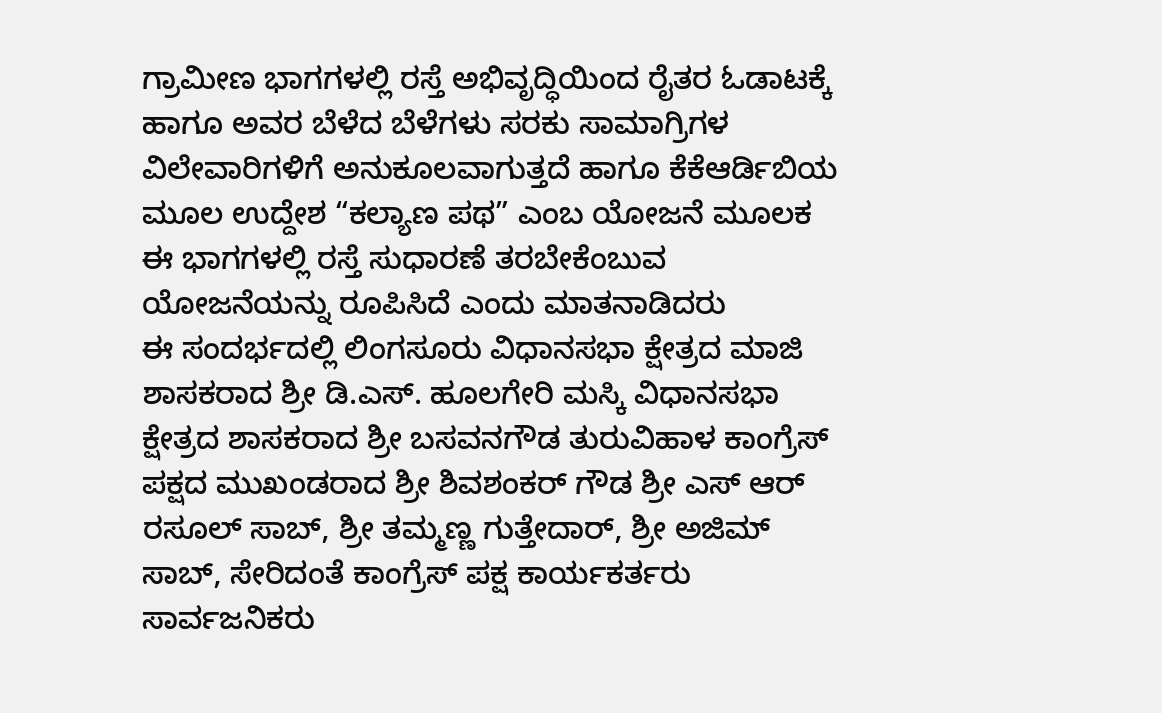ಗ್ರಾಮೀಣ ಭಾಗಗಳಲ್ಲಿ ರಸ್ತೆ ಅಭಿವೃದ್ಧಿಯಿಂದ ರೈತರ ಓಡಾಟಕ್ಕೆ ಹಾಗೂ ಅವರ ಬೆಳೆದ ಬೆಳೆಗಳು ಸರಕು ಸಾಮಾಗ್ರಿಗಳ ವಿಲೇವಾರಿಗಳಿಗೆ ಅನುಕೂಲವಾಗುತ್ತದೆ ಹಾಗೂ ಕೆಕೆಆರ್ಡಿಬಿಯ ಮೂಲ ಉದ್ದೇಶ “ಕಲ್ಯಾಣ ಪಥ” ಎಂಬ ಯೋಜನೆ ಮೂಲಕ ಈ ಭಾಗಗಳಲ್ಲಿ ರಸ್ತೆ ಸುಧಾರಣೆ ತರಬೇಕೆಂಬುವ ಯೋಜನೆಯನ್ನು ರೂಪಿಸಿದೆ ಎಂದು ಮಾತನಾಡಿದರು
ಈ ಸಂದರ್ಭದಲ್ಲಿ ಲಿಂಗಸೂರು ವಿಧಾನಸಭಾ ಕ್ಷೇತ್ರದ ಮಾಜಿ ಶಾಸಕರಾದ ಶ್ರೀ ಡಿ.ಎಸ್. ಹೂಲಗೇರಿ ಮಸ್ಕಿ ವಿಧಾನಸಭಾ ಕ್ಷೇತ್ರದ ಶಾಸಕರಾದ ಶ್ರೀ ಬಸವನಗೌಡ ತುರುವಿಹಾಳ ಕಾಂಗ್ರೆಸ್ ಪಕ್ಷದ ಮುಖಂಡರಾದ ಶ್ರೀ ಶಿವಶಂಕರ್ ಗೌಡ ಶ್ರೀ ಎಸ್ ಆರ್ ರಸೂಲ್ ಸಾಬ್, ಶ್ರೀ ತಮ್ಮಣ್ಣ ಗುತ್ತೇದಾರ್, ಶ್ರೀ ಅಜಿಮ್ ಸಾಬ್, ಸೇರಿದಂತೆ ಕಾಂಗ್ರೆಸ್ ಪಕ್ಷ ಕಾರ್ಯಕರ್ತರು ಸಾರ್ವಜನಿಕರು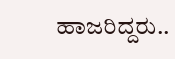ಹಾಜರಿದ್ದರು..